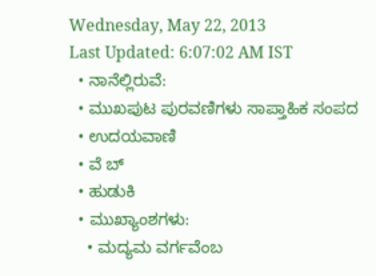Wednesday, May 22, 2013
Last Updated: 6:07:02 AM IST
  • ನಾನೆಲ್ಲಿರುವೆ:
  • ಮುಖಪುಟ ಪುರವಣಿಗಳು ಸಾಪ್ತಾಹಿಕ ಸಂಪದ
  • ಉದಯವಾಣಿ
  • ವೆ ಬ್
  • ಹುಡುಕಿ
  • ಮುಖ್ಯಾಂಶಗಳು:
    • ಮದ್ಯಮ ವರ್ಗವೆಂಬ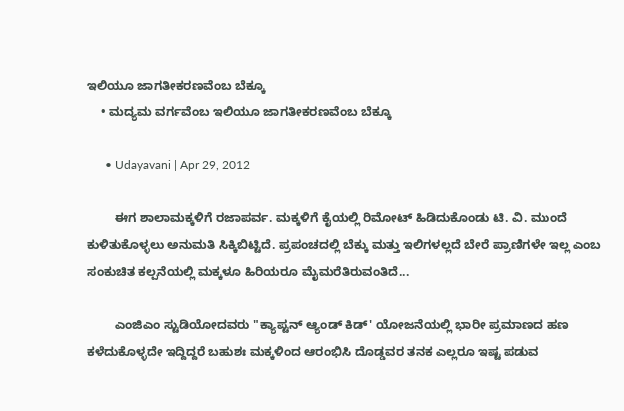ಇಲಿಯೂ ಜಾಗತೀಕರಣವೆಂಬ ಬೆಕ್ಕೂ
    • ಮದ್ಯಮ ವರ್ಗವೆಂಬ ಇಲಿಯೂ ಜಾಗತೀಕರಣವೆಂಬ ಬೆಕ್ಕೂ

      • Udayavani | Apr 29, 2012

        ಈಗ ಶಾಲಾಮಕ್ಕಳಿಗೆ ರಜಾಪರ್ವ. ಮಕ್ಕಳಿಗೆ ಕೈಯಲ್ಲಿ ರಿಮೋಟ್‌ ಹಿಡಿದುಕೊಂಡು ಟಿ. ವಿ. ಮುಂದೆ ಕುಳಿತುಕೊಳ್ಳಲು ಅನುಮತಿ ಸಿಕ್ಕಿಬಿಟ್ಟಿದೆ. ಪ್ರಪಂಚದಲ್ಲಿ ಬೆಕ್ಕು ಮತ್ತು ಇಲಿಗಳಲ್ಲದೆ ಬೇರೆ ಪ್ರಾಣಿಗಳೇ ಇಲ್ಲ ಎಂಬ ಸಂಕುಚಿತ ಕಲ್ಪನೆಯಲ್ಲಿ ಮಕ್ಕಳೂ ಹಿರಿಯರೂ ಮೈಮರೆತಿರುವಂತಿದೆ...

        ಎಂಜಿಎಂ ಸ್ಟುಡಿಯೋದವರು "ಕ್ಯಾಪ್ಟನ್‌ ಆ್ಯಂಡ್‌ ಕಿಡ್‌' ಯೋಜನೆಯಲ್ಲಿ ಭಾರೀ ಪ್ರಮಾಣದ ಹಣ ಕಳೆದುಕೊಳ್ಳದೇ ಇದ್ದಿದ್ದರೆ ಬಹುಶಃ ಮಕ್ಕಳಿಂದ ಆರಂಭಿಸಿ ದೊಡ್ಡವರ ತನಕ ಎಲ್ಲರೂ ಇಷ್ಟ ಪಡುವ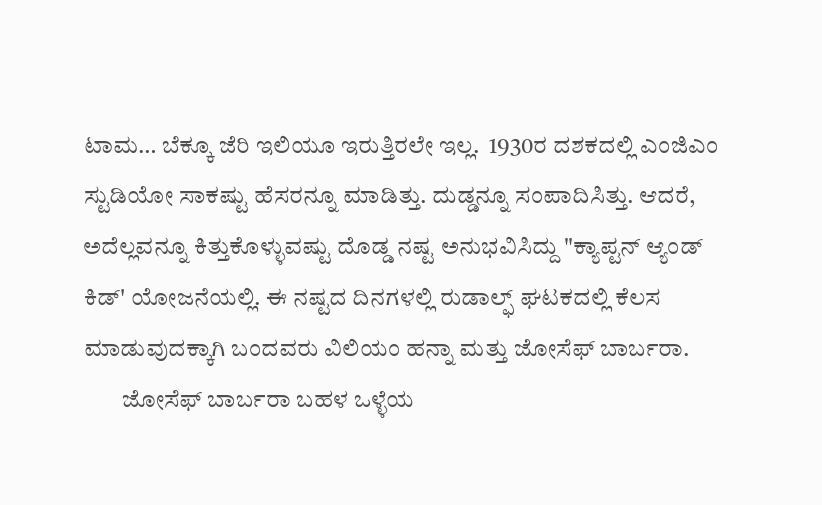ಟಾಮ… ಬೆಕ್ಕೂ ಜೆರಿ ಇಲಿಯೂ ಇರುತ್ತಿರಲೇ ಇಲ್ಲ.  1930ರ ದಶಕದಲ್ಲಿ ಎಂಜಿಎಂ ಸ್ಟುಡಿಯೋ ಸಾಕಷ್ಟು ಹೆಸರನ್ನೂ ಮಾಡಿತ್ತು. ದುಡ್ಡನ್ನೂ ಸಂಪಾದಿಸಿತ್ತು. ಆದರೆ, ಅದೆಲ್ಲವನ್ನೂ ಕಿತ್ತುಕೊಳ್ಳುವಷ್ಟು ದೊಡ್ಡ ನಷ್ಟ ಅನುಭವಿಸಿದ್ದು "ಕ್ಯಾಪ್ಟನ್‌ ಆ್ಯಂಡ್‌ ಕಿಡ್‌' ಯೋಜನೆಯಲ್ಲಿ. ಈ ನಷ್ಟದ ದಿನಗಳಲ್ಲಿ ರುಡಾಲ್ಫ್ ಘಟಕದಲ್ಲಿ ಕೆಲಸ ಮಾಡುವುದಕ್ಕಾಗಿ ಬಂದವರು ವಿಲಿಯಂ ಹನ್ನಾ ಮತ್ತು ಜೋಸೆಫ್ ಬಾರ್ಬರಾ.
        ಜೋಸೆಫ್ ಬಾರ್ಬರಾ ಬಹಳ ಒಳ್ಳೆಯ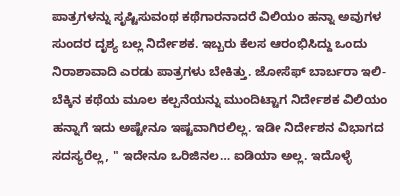ಪಾತ್ರಗಳನ್ನು ಸೃಷ್ಟಿಸುವಂಥ ಕಥೆಗಾರನಾದರೆ ವಿಲಿಯಂ ಹನ್ನಾ ಅವುಗಳ ಸುಂದರ ದೃಶ್ಯ ಬಲ್ಲ ನಿರ್ದೇಶಕ. ಇಬ್ಬರು ಕೆಲಸ ಆರಂಭಿಸಿದ್ದು ಒಂದು ನಿರಾಶಾವಾದಿ ಎರಡು ಪಾತ್ರಗಳು ಬೇಕಿತ್ತು. ಜೋಸೆಫ್ ಬಾರ್ಬರಾ ಇಲಿ-ಬೆಕ್ಕಿನ ಕಥೆಯ ಮೂಲ ಕಲ್ಪನೆಯನ್ನು ಮುಂದಿಟ್ಟಾಗ ನಿರ್ದೇಶಕ ವಿಲಿಯಂ ಹನ್ನಾಗೆ ಇದು ಅಷ್ಟೇನೂ ಇಷ್ಟವಾಗಿರಲಿಲ್ಲ. ಇಡೀ ನಿರ್ದೇಶನ ವಿಭಾಗದ ಸದಸ್ಯರೆಲ್ಲ, " ಇದೇನೂ ಒರಿಜಿನಲ… ಐಡಿಯಾ ಅಲ್ಲ. ಇದೊಳ್ಳೆ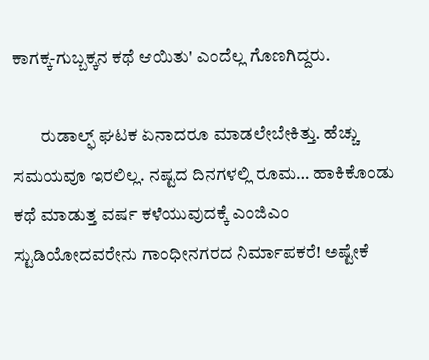ಕಾಗಕ್ಕ-ಗುಬ್ಬಕ್ಕನ ಕಥೆ ಆಯಿತು' ಎಂದೆಲ್ಲ ಗೊಣಗಿದ್ದರು.

        ರುಡಾಲ್ಫ್ ಘಟಕ ಏನಾದರೂ ಮಾಡಲೇಬೇಕಿತ್ತು. ಹೆಚ್ಚು ಸಮಯವೂ ಇರಲಿಲ್ಲ. ನಷ್ಟದ ದಿನಗಳಲ್ಲಿ ರೂಮ… ಹಾಕಿಕೊಂಡು ಕಥೆ ಮಾಡುತ್ತ ವರ್ಷ ಕಳೆಯುವುದಕ್ಕೆ ಎಂಜಿಎಂ ಸ್ಟುಡಿಯೋದವರೇನು ಗಾಂಧೀನಗರದ ನಿರ್ಮಾಪಕರೆ! ಅಷ್ಟೇಕೆ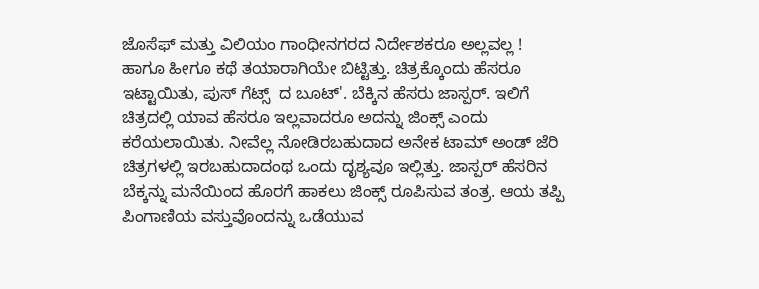ಜೊಸೆಫ್ ಮತ್ತು ವಿಲಿಯಂ ಗಾಂಧೀನಗರದ ನಿರ್ದೇಶಕರೂ ಅಲ್ಲವಲ್ಲ ! ಹಾಗೂ ಹೀಗೂ ಕಥೆ ತಯಾರಾಗಿಯೇ ಬಿಟ್ಟಿತ್ತು. ಚಿತ್ರಕ್ಕೊಂದು ಹೆಸರೂ ಇಟ್ಟಾಯಿತು, ಪುಸ್‌ ಗೆಟ್ಸ್‌  ದ ಬೂಟ್‌'. ಬೆಕ್ಕಿನ ಹೆಸರು ಜಾಸ್ಪರ್‌. ಇಲಿಗೆ ಚಿತ್ರದಲ್ಲಿ ಯಾವ ಹೆಸರೂ ಇಲ್ಲವಾದರೂ ಅದನ್ನು ಜಿಂಕ್ಸ್‌ ಎಂದು ಕರೆಯಲಾಯಿತು. ನೀವೆಲ್ಲ ನೋಡಿರಬಹುದಾದ ಅನೇಕ ಟಾಮ್‌ ಅಂಡ್‌ ಜೆರಿ ಚಿತ್ರಗಳಲ್ಲಿ ಇರಬಹುದಾದಂಥ ಒಂದು ದೃಶ್ಯವೂ ಇಲ್ಲಿತ್ತು. ಜಾಸ್ಪರ್‌ ಹೆಸರಿನ ಬೆಕ್ಕನ್ನು ಮನೆಯಿಂದ ಹೊರಗೆ ಹಾಕಲು ಜಿಂಕ್ಸ್‌ ರೂಪಿಸುವ ತಂತ್ರ. ಆಯ ತಪ್ಪಿ ಪಿಂಗಾಣಿಯ ವಸ್ತುವೊಂದನ್ನು ಒಡೆಯುವ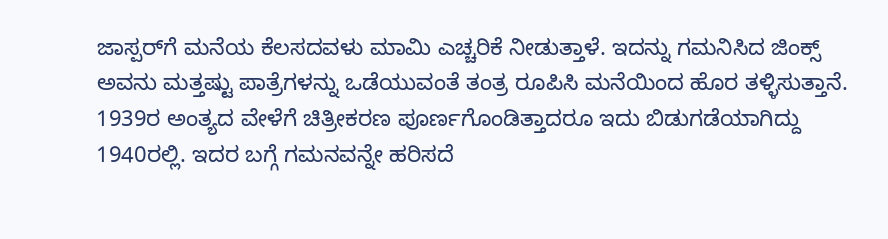ಜಾಸ್ಪರ್‌ಗೆ ಮನೆಯ ಕೆಲಸದವಳು ಮಾಮಿ ಎಚ್ಚರಿಕೆ ನೀಡುತ್ತಾಳೆ. ಇದನ್ನು ಗಮನಿಸಿದ ಜಿಂಕ್ಸ್‌ ಅವನು ಮತ್ತಷ್ಟು ಪಾತ್ರೆಗಳನ್ನು ಒಡೆಯುವಂತೆ ತಂತ್ರ ರೂಪಿಸಿ ಮನೆಯಿಂದ ಹೊರ ತಳ್ಳಿಸುತ್ತಾನೆ. 1939ರ ಅಂತ್ಯದ ವೇಳೆಗೆ ಚಿತ್ರೀಕರಣ ಪೂರ್ಣಗೊಂಡಿತ್ತಾದರೂ ಇದು ಬಿಡುಗಡೆಯಾಗಿದ್ದು 1940ರಲ್ಲಿ. ಇದರ ಬಗ್ಗೆ ಗಮನವನ್ನೇ ಹರಿಸದೆ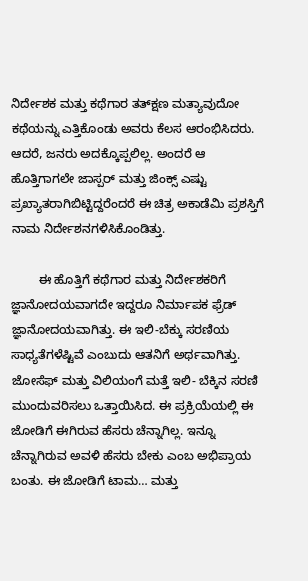ನಿರ್ದೇಶಕ ಮತ್ತು ಕಥೆಗಾರ ತತ್‌ಕ್ಷಣ ಮತ್ಯಾವುದೋ ಕಥೆಯನ್ನು ಎತ್ತಿಕೊಂಡು ಅವರು ಕೆಲಸ ಆರಂಭಿಸಿದರು. ಆದರೆ, ಜನರು ಅದಕ್ಕೊಪ್ಪಲಿಲ್ಲ. ಅಂದರೆ ಆ ಹೊತ್ತಿಗಾಗಲೇ ಜಾಸ್ಪರ್‌ ಮತ್ತು ಜಿಂಕ್ಸ್‌ ಎಷ್ಟು ಪ್ರಖ್ಯಾತರಾಗಿಬಿಟ್ಟಿದ್ದರೆಂದರೆ ಈ ಚಿತ್ರ ಅಕಾಡೆಮಿ ಪ್ರಶಸ್ತಿಗೆ ನಾಮ ನಿರ್ದೇಶನಗಳಿಸಿಕೊಂಡಿತ್ತು.

        ಈ ಹೊತ್ತಿಗೆ ಕಥೆಗಾರ ಮತ್ತು ನಿರ್ದೇಶಕರಿಗೆ ಜ್ಞಾನೋದಯವಾಗದೇ ಇದ್ದರೂ ನಿರ್ಮಾಪಕ ಫ್ರೆಡ್‌ ಜ್ಞಾನೋದಯವಾಗಿತ್ತು. ಈ ಇಲಿ-ಬೆಕ್ಕು ಸರಣಿಯ ಸಾಧ್ಯತೆಗಳೆಷ್ಟಿವೆ ಎಂಬುದು ಆತನಿಗೆ ಅರ್ಥವಾಗಿತ್ತು. ಜೋಸೆಫ್ ಮತ್ತು ವಿಲಿಯಂಗೆ ಮತ್ತೆ ಇಲಿ- ಬೆಕ್ಕಿನ ಸರಣಿ ಮುಂದುವರಿಸಲು ಒತ್ತಾಯಿಸಿದ. ಈ ಪ್ರಕ್ರಿಯೆಯಲ್ಲಿ ಈ ಜೋಡಿಗೆ ಈಗಿರುವ ಹೆಸರು ಚೆನ್ನಾಗಿಲ್ಲ. ಇನ್ನೂ ಚೆನ್ನಾಗಿರುವ ಅವಳಿ ಹೆಸರು ಬೇಕು ಎಂಬ ಅಭಿಪ್ರಾಯ ಬಂತು. ಈ ಜೋಡಿಗೆ ಟಾಮ… ಮತ್ತು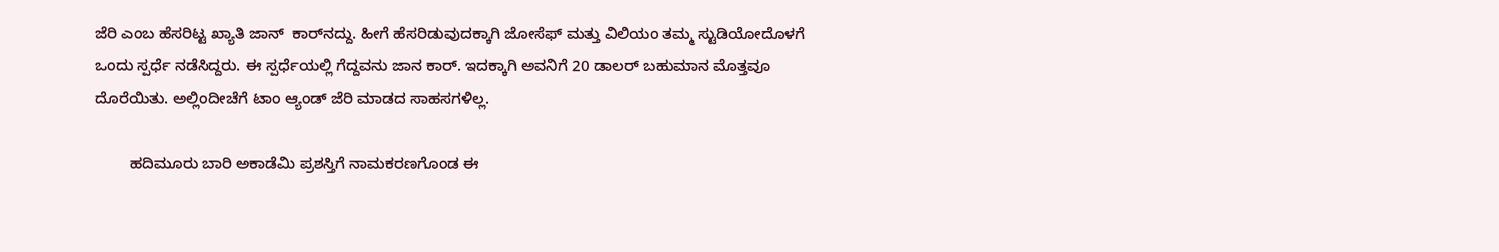ಜೆರಿ ಎಂಬ ಹೆಸರಿಟ್ಟ ಖ್ಯಾತಿ ಜಾನ್‌  ಕಾರ್‌ನದ್ದು. ಹೀಗೆ ಹೆಸರಿಡುವುದಕ್ಕಾಗಿ ಜೋಸೆಫ್ ಮತ್ತು ವಿಲಿಯಂ ತಮ್ಮ ಸ್ಟುಡಿಯೋದೊಳಗೆ ಒಂದು ಸ್ಪರ್ಧೆ ನಡೆಸಿದ್ದರು. ಈ ಸ್ಪರ್ಧೆಯಲ್ಲಿ ಗೆದ್ದವನು ಜಾನ ಕಾರ್‌. ಇದಕ್ಕಾಗಿ ಅವನಿಗೆ 20 ಡಾಲರ್‌ ಬಹುಮಾನ ಮೊತ್ತವೂ ದೊರೆಯಿತು. ಅಲ್ಲಿಂದೀಚೆಗೆ ಟಾಂ ಆ್ಯಂಡ್‌ ಜೆರಿ ಮಾಡದ ಸಾಹಸಗಳಿಲ್ಲ.

        ಹದಿಮೂರು ಬಾರಿ ಅಕಾಡೆಮಿ ಪ್ರಶಸ್ತಿಗೆ ನಾಮಕರಣಗೊಂಡ ಈ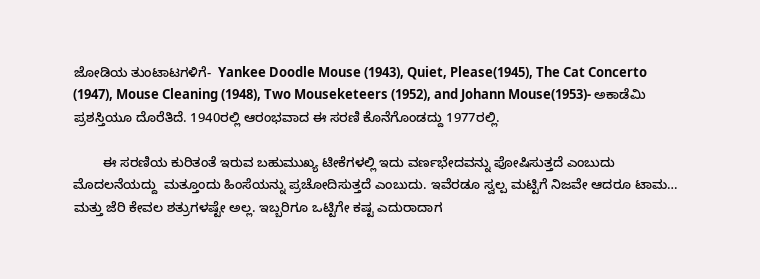ಜೋಡಿಯ ತುಂಟಾಟಗಳಿಗೆ-  Yankee Doodle Mouse (1943), Quiet, Please(1945), The Cat Concerto (1947), Mouse Cleaning (1948), Two Mouseketeers (1952), and Johann Mouse(1953)- ಅಕಾಡೆಮಿ ಪ್ರಶಸ್ತಿಯೂ ದೊರೆತಿದೆ. 1940ರಲ್ಲಿ ಆರಂಭವಾದ ಈ ಸರಣಿ ಕೊನೆಗೊಂಡದ್ದು 1977ರಲ್ಲಿ.

        ಈ ಸರಣಿಯ ಕುರಿತಂತೆ ಇರುವ ಬಹುಮುಖ್ಯ ಟೀಕೆಗಳಲ್ಲಿ ಇದು ವರ್ಣಭೇದವನ್ನು ಪೋಷಿಸುತ್ತದೆ ಎಂಬುದು ಮೊದಲನೆಯದ್ದು  ಮತ್ತೂಂದು ಹಿಂಸೆಯನ್ನು ಪ್ರಚೋದಿಸುತ್ತದೆ ಎಂಬುದು. ಇವೆರಡೂ ಸ್ವಲ್ಪ ಮಟ್ಟಿಗೆ ನಿಜವೇ ಆದರೂ ಟಾಮ… ಮತ್ತು ಜೆರಿ ಕೇವಲ ಶತ್ರುಗಳಷ್ಟೇ ಅಲ್ಲ. ಇಬ್ಬರಿಗೂ ಒಟ್ಟಿಗೇ ಕಷ್ಟ ಎದುರಾದಾಗ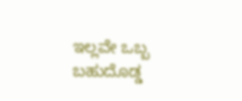ಇಲ್ಲವೇ ಒಬ್ಬ ಬಹುದೊಡ್ಡ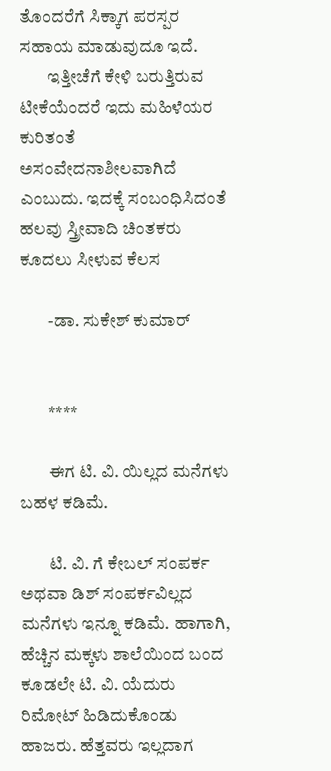ತೊಂದರೆಗೆ ಸಿಕ್ಕಾಗ ಪರಸ್ಪರ ಸಹಾಯ ಮಾಡುವುದೂ ಇದೆ.
        ಇತ್ತೀಚೆಗೆ ಕೇಳಿ ಬರುತ್ತಿರುವ ಟೀಕೆಯೆಂದರೆ ಇದು ಮಹಿಳೆಯರ ಕುರಿತಂತೆ ಅಸಂವೇದನಾಶೀಲವಾಗಿದೆ ಎಂಬುದು. ಇದಕ್ಕೆ ಸಂಬಂಧಿಸಿದಂತೆ ಹಲವು ಸ್ತ್ರೀವಾದಿ ಚಿಂತಕರು ಕೂದಲು ಸೀಳುವ ಕೆಲಸ

        -ಡಾ. ಸುಕೇಶ್‌ ಕುಮಾರ್‌


        ****

        ಈಗ ಟಿ. ವಿ. ಯಿಲ್ಲದ ಮನೆಗಳು ಬಹಳ ಕಡಿಮೆ.

        ಟಿ. ವಿ. ಗೆ ಕೇಬಲ್‌ ಸಂಪರ್ಕ ಅಥವಾ ಡಿಶ್‌ ಸಂಪರ್ಕವಿಲ್ಲದ ಮನೆಗಳು ಇನ್ನೂ ಕಡಿಮೆ. ಹಾಗಾಗಿ, ಹೆಚ್ಚಿನ ಮಕ್ಕಳು ಶಾಲೆಯಿಂದ ಬಂದ ಕೂಡಲೇ ಟಿ. ವಿ. ಯೆದುರು ರಿಮೋಟ್‌ ಹಿಡಿದುಕೊಂಡು ಹಾಜರು. ಹೆತ್ತವರು ಇಲ್ಲದಾಗ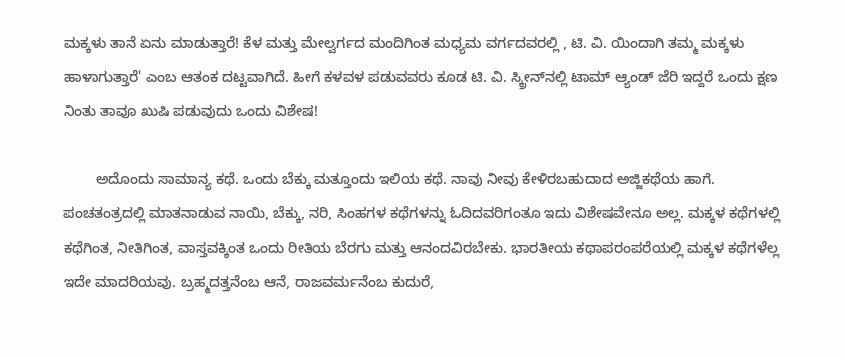ಮಕ್ಕಳು ತಾನೆ ಏನು ಮಾಡುತ್ತಾರೆ! ಕೆಳ ಮತ್ತು ಮೇಲ್ವರ್ಗದ ಮಂದಿಗಿಂತ ಮಧ್ಯಮ ವರ್ಗದವರಲ್ಲಿ , ಟಿ. ವಿ. ಯಿಂದಾಗಿ ತಮ್ಮ ಮಕ್ಕಳು ಹಾಳಾಗುತ್ತಾರೆ' ಎಂಬ ಆತಂಕ ದಟ್ಟವಾಗಿದೆ. ಹೀಗೆ ಕಳವಳ ಪಡುವವರು ಕೂಡ ಟಿ. ವಿ. ಸ್ಕ್ರೀನ್‌ನಲ್ಲಿ ಟಾಮ್‌ ಆ್ಯಂಡ್‌ ಜೆರಿ ಇದ್ದರೆ ಒಂದು ಕ್ಷಣ ನಿಂತು ತಾವೂ ಖುಷಿ ಪಡುವುದು ಒಂದು ವಿಶೇಷ!

        ಅದೊಂದು ಸಾಮಾನ್ಯ ಕಥೆ. ಒಂದು ಬೆಕ್ಕು ಮತ್ತೂಂದು ಇಲಿಯ ಕಥೆ. ನಾವು ನೀವು ಕೇಳಿರಬಹುದಾದ ಅಜ್ಜಿಕಥೆಯ ಹಾಗೆ. ಪಂಚತಂತ್ರದಲ್ಲಿ ಮಾತನಾಡುವ ನಾಯಿ, ಬೆಕ್ಕು, ನರಿ, ಸಿಂಹಗಳ ಕಥೆಗಳನ್ನು ಓದಿದವರಿಗಂತೂ ಇದು ವಿಶೇಷವೇನೂ ಅಲ್ಲ. ಮಕ್ಕಳ ಕಥೆಗಳಲ್ಲಿ ಕಥೆಗಿಂತ, ನೀತಿಗಿಂತ, ವಾಸ್ತವಕ್ಕಿಂತ ಒಂದು ರೀತಿಯ ಬೆರಗು ಮತ್ತು ಆನಂದವಿರಬೇಕು. ಭಾರತೀಯ ಕಥಾಪರಂಪರೆಯಲ್ಲಿ ಮಕ್ಕಳ ಕಥೆಗಳೆಲ್ಲ ಇದೇ ಮಾದರಿಯವು. ಬ್ರಹ್ಮದತ್ತನೆಂಬ ಆನೆ, ರಾಜವರ್ಮನೆಂಬ ಕುದುರೆ,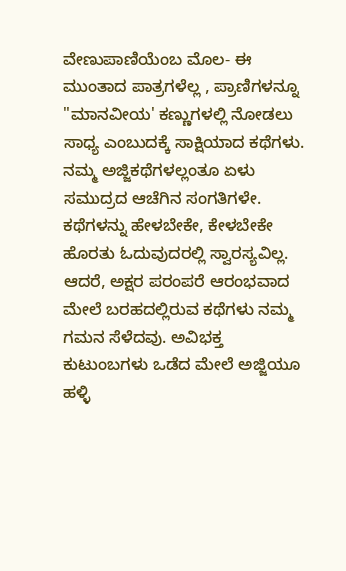ವೇಣುಪಾಣಿಯೆಂಬ ಮೊಲ- ಈ ಮುಂತಾದ ಪಾತ್ರಗಳೆಲ್ಲ , ಪ್ರಾಣಿಗಳನ್ನೂ "ಮಾನವೀಯ' ಕಣ್ಣುಗಳಲ್ಲಿ ನೋಡಲು ಸಾಧ್ಯ ಎಂಬುದಕ್ಕೆ ಸಾಕ್ಷಿಯಾದ ಕಥೆಗಳು. ನಮ್ಮ ಅಜ್ಜಿಕಥೆಗಳಲ್ಲಂತೂ ಏಳು ಸಮುದ್ರದ ಆಚೆಗಿನ ಸಂಗತಿಗಳೇ. ಕಥೆಗಳನ್ನು ಹೇಳಬೇಕೇ, ಕೇಳಬೇಕೇ ಹೊರತು ಓದುವುದರಲ್ಲಿ ಸ್ವಾರಸ್ಯವಿಲ್ಲ. ಆದರೆ, ಅಕ್ಷರ ಪರಂಪರೆ ಆರಂಭವಾದ ಮೇಲೆ ಬರಹದಲ್ಲಿರುವ ಕಥೆಗಳು ನಮ್ಮ ಗಮನ ಸೆಳೆದವು. ಅವಿಭಕ್ತ ಕುಟುಂಬಗಳು ಒಡೆದ ಮೇಲೆ ಅಜ್ಜಿಯೂ ಹಳ್ಳಿ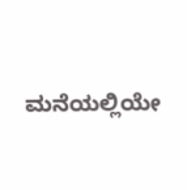ಮನೆಯಲ್ಲಿಯೇ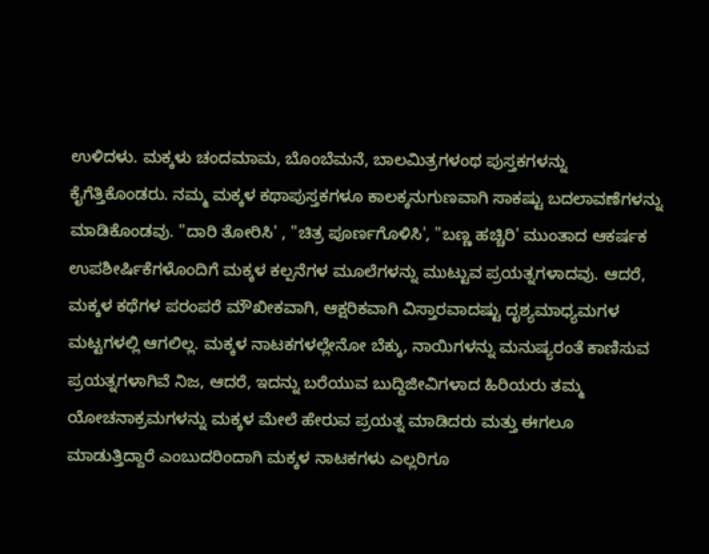ಉಳಿದಳು. ಮಕ್ಕಳು ಚಂದಮಾಮ, ಬೊಂಬೆಮನೆ, ಬಾಲಮಿತ್ರಗಳಂಥ ಪುಸ್ತಕಗಳನ್ನು ಕೈಗೆತ್ತಿಕೊಂಡರು. ನಮ್ಮ ಮಕ್ಕಳ ಕಥಾಪುಸ್ತಕಗಳೂ ಕಾಲಕ್ಕನುಗುಣವಾಗಿ ಸಾಕಷ್ಟು ಬದಲಾವಣೆಗಳನ್ನು ಮಾಡಿಕೊಂಡವು. "ದಾರಿ ತೋರಿಸಿ' , "ಚಿತ್ರ ಪೂರ್ಣಗೊಳಿಸಿ', "ಬಣ್ಣ ಹಚ್ಚಿರಿ' ಮುಂತಾದ ಆಕರ್ಷಕ ಉಪಶೀರ್ಷಿಕೆಗಳೊಂದಿಗೆ ಮಕ್ಕಳ ಕಲ್ಪನೆಗಳ ಮೂಲೆಗಳನ್ನು ಮುಟ್ಟುವ ಪ್ರಯತ್ನಗಳಾದವು. ಆದರೆ, ಮಕ್ಕಳ ಕಥೆಗಳ ಪರಂಪರೆ ಮೌಖೀಕವಾಗಿ, ಆಕ್ಷರಿಕವಾಗಿ ವಿಸ್ತಾರವಾದಷ್ಟು ದೃಶ್ಯಮಾಧ್ಯಮಗಳ ಮಟ್ಟಗಳಲ್ಲಿ ಆಗಲಿಲ್ಲ. ಮಕ್ಕಳ ನಾಟಕಗಳಲ್ಲೇನೋ ಬೆಕ್ಕು, ನಾಯಿಗಳನ್ನು ಮನುಷ್ಯರಂತೆ ಕಾಣಿಸುವ ಪ್ರಯತ್ನಗಳಾಗಿವೆ ನಿಜ, ಆದರೆ, ಇದನ್ನು ಬರೆಯುವ ಬುದ್ದಿಜೀವಿಗಳಾದ ಹಿರಿಯರು ತಮ್ಮ ಯೋಚನಾಕ್ರಮಗಳನ್ನು ಮಕ್ಕಳ ಮೇಲೆ ಹೇರುವ ಪ್ರಯತ್ನ ಮಾಡಿದರು ಮತ್ತು ಈಗಲೂ ಮಾಡುತ್ತಿದ್ದಾರೆ ಎಂಬುದರಿಂದಾಗಿ ಮಕ್ಕಳ ನಾಟಕಗಳು ಎಲ್ಲರಿಗೂ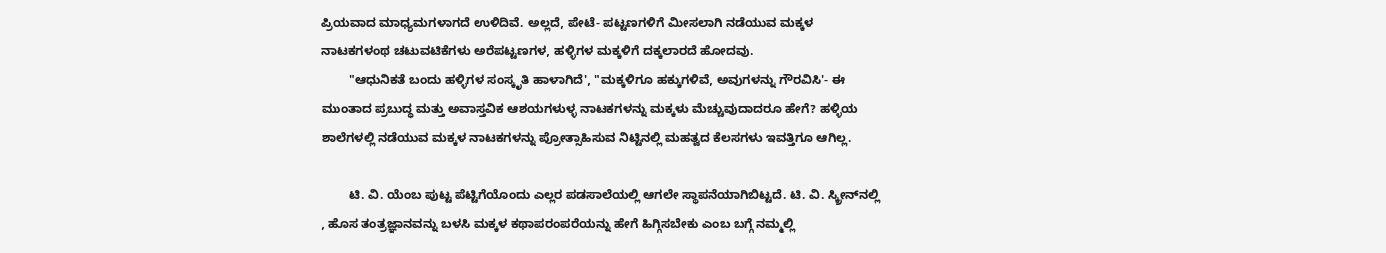ಪ್ರಿಯವಾದ ಮಾಧ್ಯಮಗಳಾಗದೆ ಉಳಿದಿವೆ. ಅಲ್ಲದೆ, ಪೇಟೆ- ಪಟ್ಟಣಗಳಿಗೆ ಮೀಸಲಾಗಿ ನಡೆಯುವ ಮಕ್ಕಳ ನಾಟಕಗಳಂಥ ಚಟುವಟಿಕೆಗಳು ಅರೆಪಟ್ಟಣಗಳ, ಹಳ್ಳಿಗಳ ಮಕ್ಕಳಿಗೆ ದಕ್ಕಲಾರದೆ ಹೋದವು.
        "ಆಧುನಿಕತೆ ಬಂದು ಹಳ್ಳಿಗಳ ಸಂಸ್ಕೃತಿ ಹಾಳಾಗಿದೆ', "ಮಕ್ಕಳಿಗೂ ಹಕ್ಕುಗಳಿವೆ, ಅವುಗಳನ್ನು ಗೌರವಿಸಿ'- ಈ ಮುಂತಾದ ಪ್ರಬುದ್ಧ ಮತ್ತು ಅವಾಸ್ತವಿಕ ಆಶಯಗಳುಳ್ಳ ನಾಟಕಗಳನ್ನು ಮಕ್ಕಳು ಮೆಚ್ಚುವುದಾದರೂ ಹೇಗೆ? ಹಳ್ಳಿಯ ಶಾಲೆಗಳಲ್ಲಿ ನಡೆಯುವ ಮಕ್ಕಳ ನಾಟಕಗಳನ್ನು ಪ್ರೋತ್ಸಾಹಿಸುವ ನಿಟ್ಟಿನಲ್ಲಿ ಮಹತ್ವದ ಕೆಲಸಗಳು ಇವತ್ತಿಗೂ ಆಗಿಲ್ಲ.

        ಟಿ. ವಿ. ಯೆಂಬ ಪುಟ್ಟ ಪೆಟ್ಟಿಗೆಯೊಂದು ಎಲ್ಲರ ಪಡಸಾಲೆಯಲ್ಲಿ ಆಗಲೇ ಸ್ಥಾಪನೆಯಾಗಿಬಿಟ್ಟದೆ. ಟಿ. ವಿ. ಸ್ಕ್ರೀನ್‌ನಲ್ಲಿ , ಹೊಸ ತಂತ್ರಜ್ಞಾನವನ್ನು ಬಳಸಿ ಮಕ್ಕಳ ಕಥಾಪರಂಪರೆಯನ್ನು ಹೇಗೆ ಹಿಗ್ಗಿಸಬೇಕು ಎಂಬ ಬಗ್ಗೆ ನಮ್ಮಲ್ಲಿ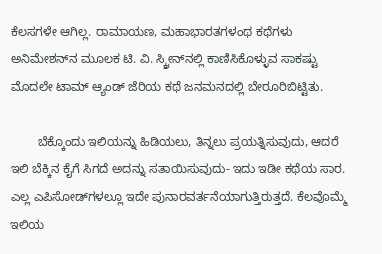ಕೆಲಸಗಳೇ ಆಗಿಲ್ಲ. ರಾಮಾಯಣ, ಮಹಾಭಾರತಗಳಂಥ ಕಥೆಗಳು ಅನಿಮೇಶನ್‌ನ ಮೂಲಕ ಟಿ. ವಿ. ಸ್ಕ್ರೀನ್‌ನಲ್ಲಿ ಕಾಣಿಸಿಕೊಳ್ಳುವ ಸಾಕಷ್ಟು ಮೊದಲೇ ಟಾಮ್‌ ಆ್ಯಂಡ್‌ ಜೆರಿಯ ಕಥೆ ಜನಮನದಲ್ಲಿ ಬೇರೂರಿಬಿಟ್ಟಿತು.

        ಬೆಕ್ಕೊಂದು ಇಲಿಯನ್ನು ಹಿಡಿಯಲು, ತಿನ್ನಲು ಪ್ರಯತ್ನಿಸುವುದು, ಆದರೆ ಇಲಿ ಬೆಕ್ಕಿನ ಕೈಗೆ ಸಿಗದೆ ಅದನ್ನು ಸತಾಯಿಸುವುದು- ಇದು ಇಡೀ ಕಥೆಯ ಸಾರ. ಎಲ್ಲ ಎಪಿಸೋಡ್‌ಗಳಲ್ಲೂ ಇದೇ ಪುನಾರವರ್ತನೆಯಾಗುತ್ತಿರುತ್ತದೆ. ಕೆಲವೊಮ್ಮೆ ಇಲಿಯ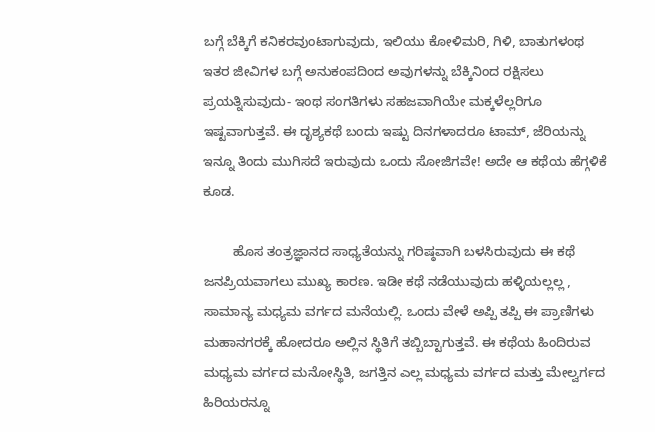ಬಗ್ಗೆ ಬೆಕ್ಕಿಗೆ ಕನಿಕರವುಂಟಾಗುವುದು, ಇಲಿಯು ಕೋಳಿಮರಿ, ಗಿಳಿ, ಬಾತುಗಳಂಥ ಇತರ ಜೀವಿಗಳ ಬಗ್ಗೆ ಅನುಕಂಪದಿಂದ ಅವುಗಳನ್ನು ಬೆಕ್ಕಿನಿಂದ ರಕ್ಷಿಸಲು ಪ್ರಯತ್ನಿಸುವುದು- ಇಂಥ ಸಂಗತಿಗಳು ಸಹಜವಾಗಿಯೇ ಮಕ್ಕಳೆಲ್ಲರಿಗೂ ಇಷ್ಟವಾಗುತ್ತವೆ. ಈ ದೃಶ್ಯಕಥೆ ಬಂದು ಇಷ್ಟು ದಿನಗಳಾದರೂ ಟಾಮ್‌, ಜೆರಿಯನ್ನು ಇನ್ನೂ ತಿಂದು ಮುಗಿಸದೆ ಇರುವುದು ಒಂದು ಸೋಜಿಗವೇ! ಅದೇ ಆ ಕಥೆಯ ಹೆಗ್ಗಳಿಕೆ ಕೂಡ.

        ಹೊಸ ತಂತ್ರಜ್ಞಾನದ ಸಾಧ್ಯತೆಯನ್ನು ಗರಿಷ್ಠವಾಗಿ ಬಳಸಿರುವುದು ಈ ಕಥೆ ಜನಪ್ರಿಯವಾಗಲು ಮುಖ್ಯ ಕಾರಣ. ಇಡೀ ಕಥೆ ನಡೆಯುವುದು ಹಳ್ಳಿಯಲ್ಲಲ್ಲ , ಸಾಮಾನ್ಯ ಮಧ್ಯಮ ವರ್ಗದ ಮನೆಯಲ್ಲಿ. ಒಂದು ವೇಳೆ ಅಪ್ಪಿ ತಪ್ಪಿ ಈ ಪ್ರಾಣಿಗಳು ಮಹಾನಗರಕ್ಕೆ ಹೋದರೂ ಅಲ್ಲಿನ ಸ್ಥಿತಿಗೆ ತಬ್ಬಿಬ್ಟಾಗುತ್ತವೆ. ಈ ಕಥೆಯ ಹಿಂದಿರುವ ಮಧ್ಯಮ ವರ್ಗದ ಮನೋಸ್ಥಿತಿ, ಜಗತ್ತಿನ ಎಲ್ಲ ಮಧ್ಯಮ ವರ್ಗದ ಮತ್ತು ಮೇಲ್ವರ್ಗದ ಹಿರಿಯರನ್ನೂ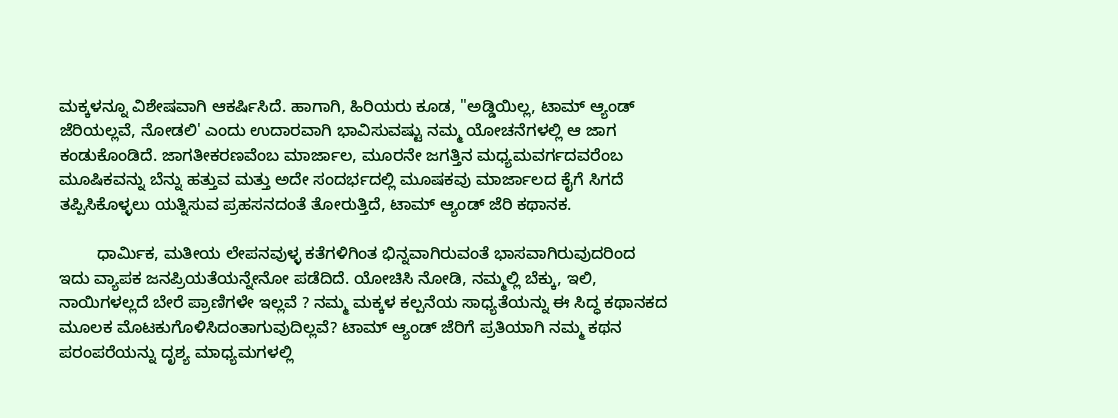ಮಕ್ಕಳನ್ನೂ ವಿಶೇಷವಾಗಿ ಆಕರ್ಷಿಸಿದೆ. ಹಾಗಾಗಿ, ಹಿರಿಯರು ಕೂಡ, "ಅಡ್ಡಿಯಿಲ್ಲ, ಟಾಮ್‌ ಆ್ಯಂಡ್‌ ಜೆರಿಯಲ್ಲವೆ, ನೋಡಲಿ' ಎಂದು ಉದಾರವಾಗಿ ಭಾವಿಸುವಷ್ಟು ನಮ್ಮ ಯೋಚನೆಗಳಲ್ಲಿ ಆ ಜಾಗ ಕಂಡುಕೊಂಡಿದೆ. ಜಾಗತೀಕರಣವೆಂಬ ಮಾರ್ಜಾಲ, ಮೂರನೇ ಜಗತ್ತಿನ ಮಧ್ಯಮವರ್ಗದವರೆಂಬ ಮೂಷಿಕವನ್ನು ಬೆನ್ನು ಹತ್ತುವ ಮತ್ತು ಅದೇ ಸಂದರ್ಭದಲ್ಲಿ ಮೂಷಕವು ಮಾರ್ಜಾಲದ ಕೈಗೆ ಸಿಗದೆ ತಪ್ಪಿಸಿಕೊಳ್ಳಲು ಯತ್ನಿಸುವ ಪ್ರಹಸನದಂತೆ ತೋರುತ್ತಿದೆ, ಟಾಮ್‌ ಆ್ಯಂಡ್‌ ಜೆರಿ ಕಥಾನಕ.

        ಧಾರ್ಮಿಕ, ಮತೀಯ ಲೇಪನವುಳ್ಳ ಕತೆಗಳಿಗಿಂತ ಭಿನ್ನವಾಗಿರುವಂತೆ ಭಾಸವಾಗಿರುವುದರಿಂದ ಇದು ವ್ಯಾಪಕ ಜನಪ್ರಿಯತೆಯನ್ನೇನೋ ಪಡೆದಿದೆ. ಯೋಚಿಸಿ ನೋಡಿ, ನಮ್ಮಲ್ಲಿ ಬೆಕ್ಕು, ಇಲಿ, ನಾಯಿಗಳಲ್ಲದೆ ಬೇರೆ ಪ್ರಾಣಿಗಳೇ ಇಲ್ಲವೆ ? ನಮ್ಮ ಮಕ್ಕಳ ಕಲ್ಪನೆಯ ಸಾಧ್ಯತೆಯನ್ನು ಈ ಸಿದ್ಧ ಕಥಾನಕದ ಮೂಲಕ ಮೊಟಕುಗೊಳಿಸಿದಂತಾಗುವುದಿಲ್ಲವೆ? ಟಾಮ್‌ ಆ್ಯಂಡ್‌ ಜೆರಿಗೆ ಪ್ರತಿಯಾಗಿ ನಮ್ಮ ಕಥನ ಪರಂಪರೆಯನ್ನು ದೃಶ್ಯ ಮಾಧ್ಯಮಗಳಲ್ಲಿ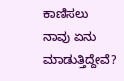ಕಾಣಿಸಲು ನಾವು ಏನು ಮಾಡುತ್ತಿದ್ದೇವೆ?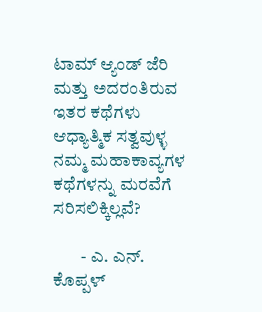ಟಾಮ್‌ ಆ್ಯಂಡ್‌ ಜೆರಿ ಮತ್ತು ಅದರಂತಿರುವ ಇತರ ಕಥೆಗಳು ಆಧ್ಯಾತ್ಮಿಕ ಸತ್ವವುಳ್ಳ ನಮ್ಮ ಮಹಾಕಾವ್ಯಗಳ ಕಥೆಗಳನ್ನು ಮರವೆಗೆ ಸರಿಸಲಿಕ್ಕಿಲ್ಲವೆ?

        - ಎ. ಎನ್‌. ಕೊಪ್ಪಳ್‌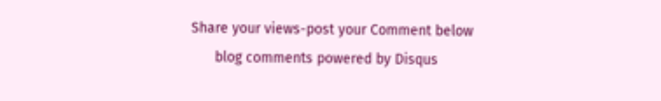Share your views-post your Comment below
      blog comments powered by Disqus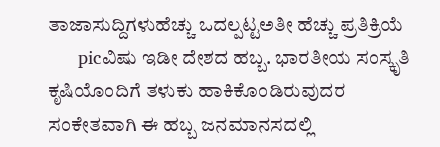ತಾಜಾಸುದ್ದಿಗಳುಹೆಚ್ಚು ಒದಲ್ಪಟ್ಟಅತೀ ಹೆಚ್ಚು ಪ್ರತಿಕ್ರಿಯೆ
      picವಿಷು ಇಡೀ ದೇಶದ ಹಬ್ಬ. ಭಾರತೀಯ ಸಂಸ್ಕೃತಿ ಕೃಷಿಯೊಂದಿಗೆ ತಳುಕು ಹಾಕಿಕೊಂಡಿರುವುದರ ಸಂಕೇತವಾಗಿ ಈ ಹಬ್ಬ ಜನಮಾನಸದಲ್ಲಿ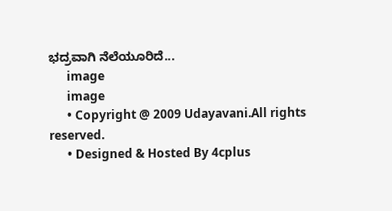ಭದ್ರವಾಗಿ ನೆಲೆಯೂರಿದೆ...
      image
      image
      • Copyright @ 2009 Udayavani.All rights reserved.
      • Designed & Hosted By 4cplus